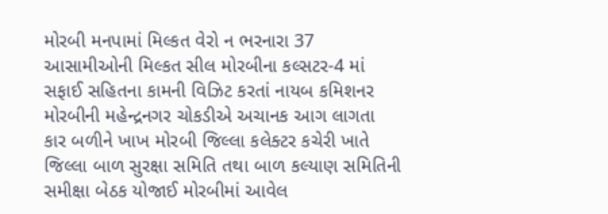મોરબી મનપામાં મિલ્કત વેરો ન ભરનારા 37 આસામીઓની મિલ્કત સીલ મોરબીના કલ્સટર-4 માં સફાઈ સહિતના કામની વિઝિટ કરતાં નાયબ કમિશનર મોરબીની મહેન્દ્રનગર ચોકડીએ અચાનક આગ લાગતા કાર બળીને ખાખ મોરબી જિલ્લા કલેક્ટર કચેરી ખાતે જિલ્લા બાળ સુરક્ષા સમિતિ તથા બાળ કલ્યાણ સમિતિની સમીક્ષા બેઠક યોજાઈ મોરબીમાં આવેલ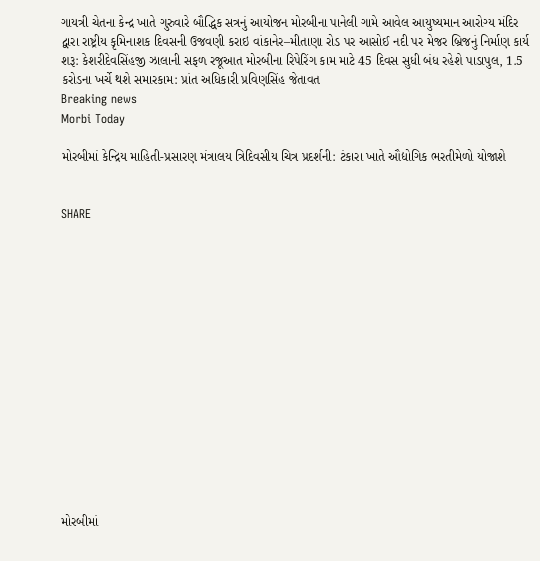ગાયત્રી ચેતના કેન્દ્ર ખાતે ગુરુવારે બૌદ્ધિક સત્રનું આયોજન મોરબીના પાનેલી ગામે આવેલ આયુષ્યમાન આરોગ્ય મંદિર દ્વારા રાષ્ટ્રીય કૃમિનાશક દિવસની ઉજવણી કરાઇ વાંકાનેર–મીતાણા રોડ પર આસોઈ નદી પર મેજર બ્રિજનું નિર્માણ કાર્ય શરૂ: કેશરીદેવસિંહજી ઝાલાની સફળ રજૂઆત મોરબીના રિપેરિંગ કામ માટે 45 દિવસ સુધી બંધ રહેશે પાડાપુલ, 1.5 કરોડના ખર્ચે થશે સમારકામ: પ્રાંત અધિકારી પ્રવિણસિંહ જેતાવત
Breaking news
Morbi Today

મોરબીમાં કેન્દ્રિય માહિતી-પ્રસારણ મંત્રાલય ત્રિદિવસીય ચિત્ર પ્રદર્શની: ટંકારા ખાતે ઔદ્યોગિક ભરતીમેળો યોજાશે


SHARE















મોરબીમાં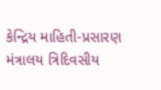કેન્દ્રિય માહિતી-પ્રસારણ મંત્રાલય ત્રિદિવસીય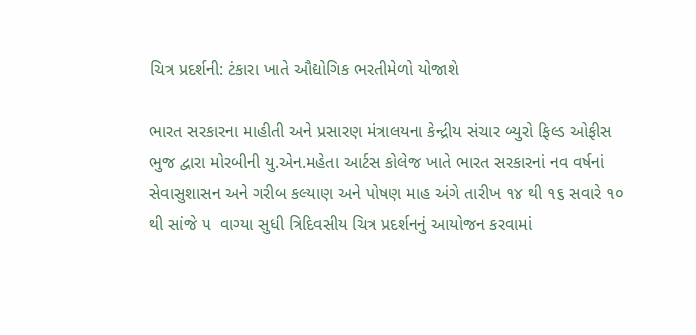ચિત્ર પ્રદર્શની: ટંકારા ખાતે ઔદ્યોગિક ભરતીમેળો યોજાશે

ભારત સરકારના માહીતી અને પ્રસારણ મંત્રાલયના કેન્દ્રીય સંચાર બ્યુરો ફિલ્ડ ઓફીસ ભુજ દ્વારા મોરબીની યુ.એન.મહેતા આર્ટસ કોલેજ ખાતે ભારત સરકારનાં નવ વર્ષનાં સેવાસુશાસન અને ગરીબ કલ્યાણ અને પોષણ માહ અંગે તારીખ ૧૪ થી ૧૬ સવારે ૧૦ થી સાંજે ૫  વાગ્યા સુધી ત્રિદિવસીય ચિત્ર પ્રદર્શનનું આયોજન કરવામાં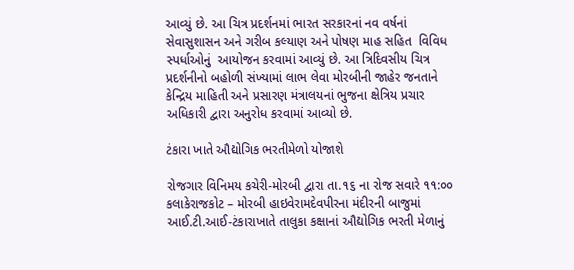આવ્યું છે. આ ચિત્ર પ્રદર્શનમાં ભારત સરકારનાં નવ વર્ષનાં સેવાસુશાસન અને ગરીબ કલ્યાણ અને પોષણ માહ સહિત  વિવિધ સ્પર્ધાઓનું  આયોજન કરવામાં આવ્યું છે. આ ત્રિદિવસીય ચિત્ર પ્રદર્શનીનો બહોળી સંખ્યામાં લાભ લેવા મોરબીની જાહેર જનતાને કેન્દ્રિય માહિતી અને પ્રસારણ મંત્રાલયનાં ભુજના ક્ષેત્રિય પ્રચાર અધિકારી દ્વારા અનુરોધ કરવામાં આવ્યો છે.

ટંકારા ખાતે ઔદ્યોગિક ભરતીમેળો યોજાશે

રોજગાર વિનિમય કચેરી-મોરબી દ્વારા તા.૧૬ ના રોજ સવારે ૧૧:૦૦ કલાકેરાજકોટ – મોરબી હાઇવેરામદેવપીરના મંદીરની બાજુમાં આઈ.ટી.આઈ-ટંકારાખાતે તાલુકા કક્ષાનાં ઔદ્યોગિક ભરતી મેળાનું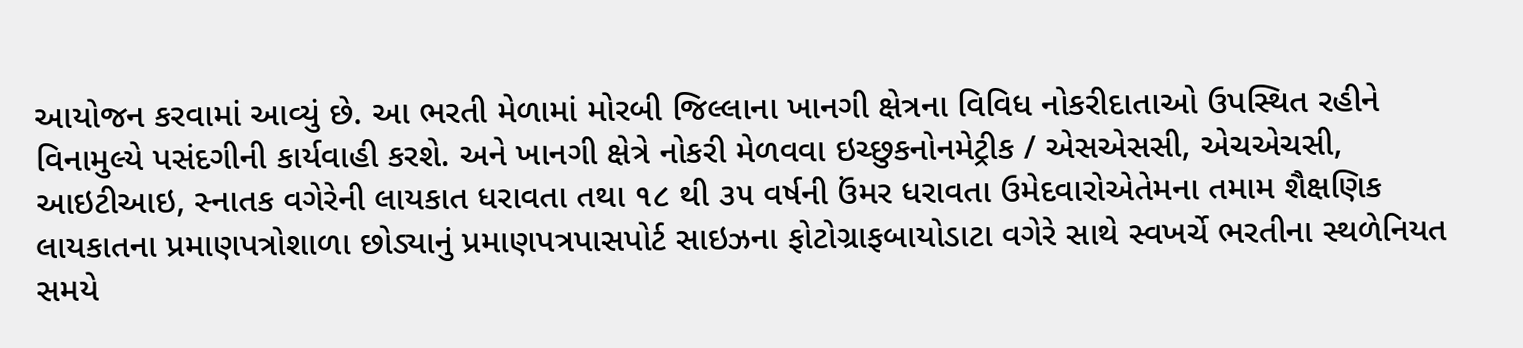આયોજન કરવામાં આવ્યું છે. આ ભરતી મેળામાં મોરબી જિલ્લાના ખાનગી ક્ષેત્રના વિવિધ નોકરીદાતાઓ ઉપસ્થિત રહીને વિનામુલ્યે પસંદગીની કાર્યવાહી કરશે. અને ખાનગી ક્ષેત્રે નોકરી મેળવવા ઇચ્છુકનોનમેટ્રીક / એસએસસી, એચએચસી, આઇટીઆઇ, સ્નાતક વગેરેની લાયકાત ધરાવતા તથા ૧૮ થી ૩૫ વર્ષની ઉંમર ધરાવતા ઉમેદવારોએતેમના તમામ શૈક્ષણિક લાયકાતના પ્રમાણપત્રોશાળા છોડ્યાનું પ્રમાણપત્રપાસપોર્ટ સાઇઝના ફોટોગ્રાફબાયોડાટા વગેરે સાથે સ્વખર્ચે ભરતીના સ્થળેનિયત સમયે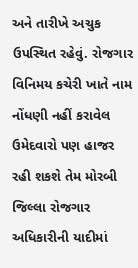અને તારીખે અચુક ઉપસ્થિત રહેવું. રોજગાર વિનિમય કચેરી ખાતે નામ નોંધણી નહીં કરાવેલ ઉમેદવારો પણ હાજર રહી શકશે તેમ મોરબી જિલ્લા રોજગાર અધિકારીની યાદીમાં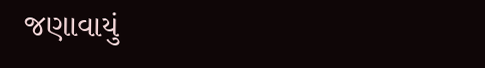જણાવાયું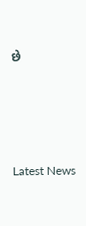છે






Latest News